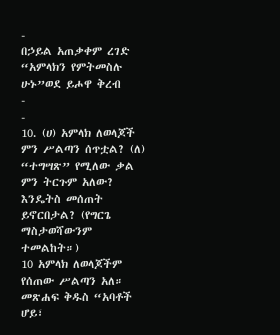-
በኃይል አጠቃቀም ረገድ “አምላክን የምትመስሉ ሁኑ”ወደ ይሖዋ ቅረብ
-
-
10. (ሀ) አምላክ ለወላጆች ምን ሥልጣን ሰጥቷል? (ለ) “ተግሣጽ” የሚለው ቃል ምን ትርጉም አለው? እንዴትስ መሰጠት ይኖርበታል? (የግርጌ ማስታወሻውንም ተመልከት።)
10 አምላክ ለወላጆችም የሰጠው ሥልጣን አለ። መጽሐፍ ቅዱስ “አባቶች ሆይ፣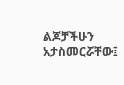ልጆቻችሁን አታስመርሯቸው፤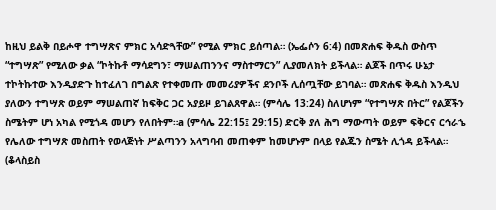ከዚህ ይልቅ በይሖዋ ተግሣጽና ምክር አሳድጓቸው” የሚል ምክር ይሰጣል። (ኤፌሶን 6:4) በመጽሐፍ ቅዱስ ውስጥ “ተግሣጽ” የሚለው ቃል “ኮትኩቶ ማሳደግን፣ ማሠልጠንንና ማስተማርን” ሊያመለክት ይችላል። ልጆች በጥሩ ሁኔታ ተኮትኩተው እንዲያድጉ ከተፈለገ በግልጽ የተቀመጡ መመሪያዎችና ደንቦች ሊሰጧቸው ይገባል። መጽሐፍ ቅዱስ እንዲህ ያለውን ተግሣጽ ወይም ማሠልጠኛ ከፍቅር ጋር አያይዞ ይገልጸዋል። (ምሳሌ 13:24) ስለሆነም “የተግሣጽ በትር” የልጆችን ስሜትም ሆነ አካል የሚጎዳ መሆን የለበትም።a (ምሳሌ 22:15፤ 29:15) ድርቅ ያለ ሕግ ማውጣት ወይም ፍቅርና ርኅራኄ የሌለው ተግሣጽ መስጠት የወላጅነት ሥልጣንን አላግባብ መጠቀም ከመሆኑም በላይ የልጁን ስሜት ሊጎዳ ይችላል። (ቆላስይስ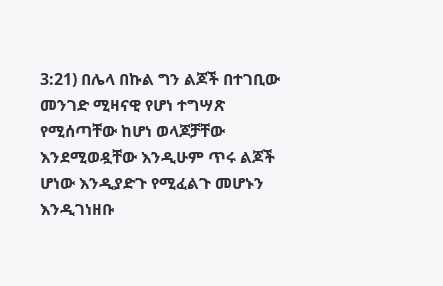3:21) በሌላ በኩል ግን ልጆች በተገቢው መንገድ ሚዛናዊ የሆነ ተግሣጽ የሚሰጣቸው ከሆነ ወላጆቻቸው እንደሚወዷቸው እንዲሁም ጥሩ ልጆች ሆነው እንዲያድጉ የሚፈልጉ መሆኑን እንዲገነዘቡ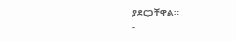ያደርጋቸዋል።
-